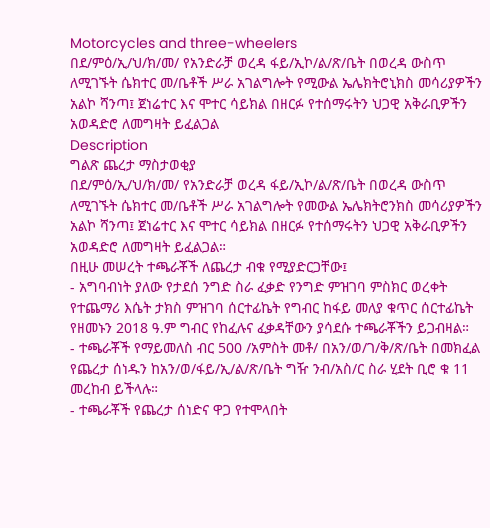Motorcycles and three-wheelers
በደ/ምዕ/ኢ/ህ/ክ/መ/ የአንድራቻ ወረዳ ፋይ/ኢኮ/ል/ጽ/ቤት በወረዳ ውስጥ ለሚገኙት ሴክተር መ/ቤቶች ሥራ አገልግሎት የሚውል ኤሌክትሮኒክስ መሳሪያዎችን አልኮ ሻንጣ፤ ጀነሬተር እና ሞተር ሳይክል በዘርፉ የተሰማሩትን ህጋዊ አቅራቢዎችን አወዳድሮ ለመግዛት ይፈልጋል
Description
ግልጽ ጨረታ ማስታወቂያ
በደ/ምዕ/ኢ/ህ/ክ/መ/ የአንድራቻ ወረዳ ፋይ/ኢኮ/ል/ጽ/ቤት በወረዳ ውስጥ ለሚገኙት ሴክተር መ/ቤቶች ሥራ አገልግሎት የመውል ኤሌክትሮንክስ መሳሪያዎችን አልኮ ሻንጣ፤ ጀነሬተር እና ሞተር ሳይክል በዘርፉ የተሰማሩትን ህጋዊ አቅራቢዎችን አወዳድሮ ለመግዛት ይፈልጋል።
በዚሁ መሠረት ተጫራቾች ለጨረታ ብቁ የሚያድርጋቸው፤
- አግባብነት ያለው የታደሰ ንግድ ስራ ፈቃድ የንግድ ምዝገባ ምስክር ወረቀት የተጨማሪ እሴት ታክስ ምዝገባ ሰርተፊኬት የግብር ከፋይ መለያ ቁጥር ሰርተፊኬት የዘመኑን 2018 ዓ.ም ግብር የከፈሉና ፈቃዳቸውን ያሳደሱ ተጫራቾችን ይጋብዛል።
- ተጫራቾች የማይመለስ ብር 500 /አምስት መቶ/ በአን/ወ/ገ/ቅ/ጽ/ቤት በመክፈል የጨረታ ሰነዱን ከአን/ወ/ፋይ/ኢ/ል/ጽ/ቤት ግዥ ንብ/አስ/ር ስራ ሂደት ቢሮ ቁ 11 መረከብ ይችላሉ።
- ተጫራቾች የጨረታ ሰነድና ዋጋ የተሞላበት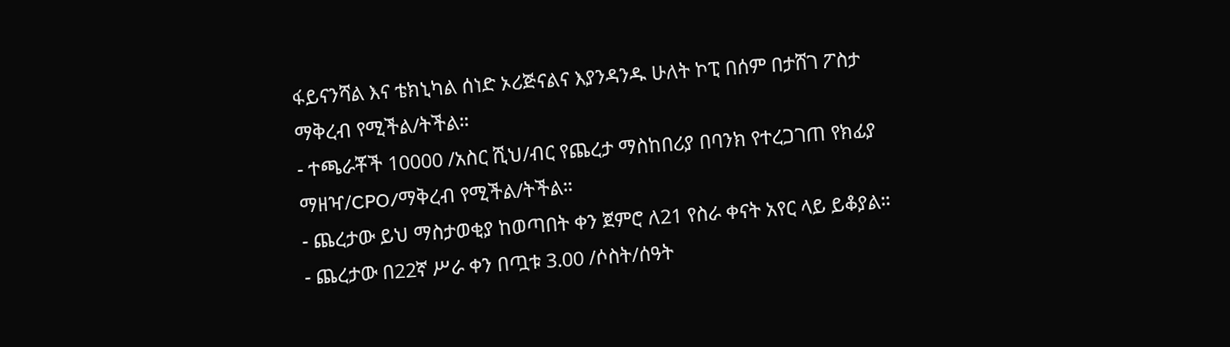ፋይናንሻል እና ቴክኒካል ሰነድ ኦሪጅናልና እያንዳንዱ ሁለት ኮፒ በሰም በታሸገ ፖስታ ማቅረብ የሚችል/ትችል።
- ተጫራቾች 10000 /አስር ሺህ/ብር የጨረታ ማስከበሪያ በባንክ የተረጋገጠ የክፊያ ማዘዣ/CPO/ማቅረብ የሚችል/ትችል።
- ጨረታው ይህ ማስታወቂያ ከወጣበት ቀን ጀምሮ ለ21 የስራ ቀናት አየር ላይ ይቆያል።
- ጨረታው በ22ኛ ሥራ ቀን በጧቱ 3.00 /ሶስት/ሰዓት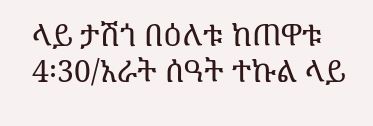ላይ ታሽጎ በዕለቱ ከጠዋቱ 4፡30/አራት ሰዓት ተኩል ላይ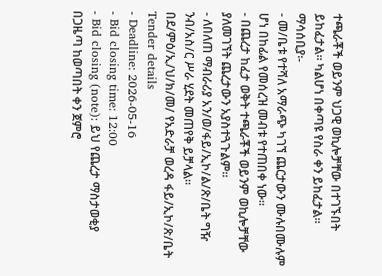ተጫራቾች ወይንም ህጋዊ ወኪሎቻቸው በተገኙበት ይከፈታል። ካልሆነ በቀጣዩ የስራ ቀን ይከፈታል።
ማሳሰቢያ፡-
- መ/ቤቱ የተሻለ አማራጭ ካገኘ ጨርታውን ሙሉበሙሉም ሆነ በከፊል የመሰረዝ መብቱ የተጠበቀ ነው።
- በጨረታ ከፈታ ወቅት ተጫራቾች ወይንም ወኪሎቻቸው ያለመገኘት ጨረታውን አያስተጓጉልም።
- ለበለጠ ማብራሪያ አን/ወ/ፋይ/ኢኮ/ል/ጽ/ቤት ግዥ ንብ/አስ/ር ሥራ ሂደት መጠየቅ ይቻላል።
በደ/ምዕ/ኢ/ህ/ክ/መ/ የአድራቻ ወረዳ ፋይ/ኢኮ/ጽ/ቤት
Tender details
- Deadline: 2026-05-16
- Bid closing time: 12:00
- Bid closing (note): ይህ የጨረታ ማስታወቂያ በጋዜጣ ከወጣበት ቀን ጀምሮ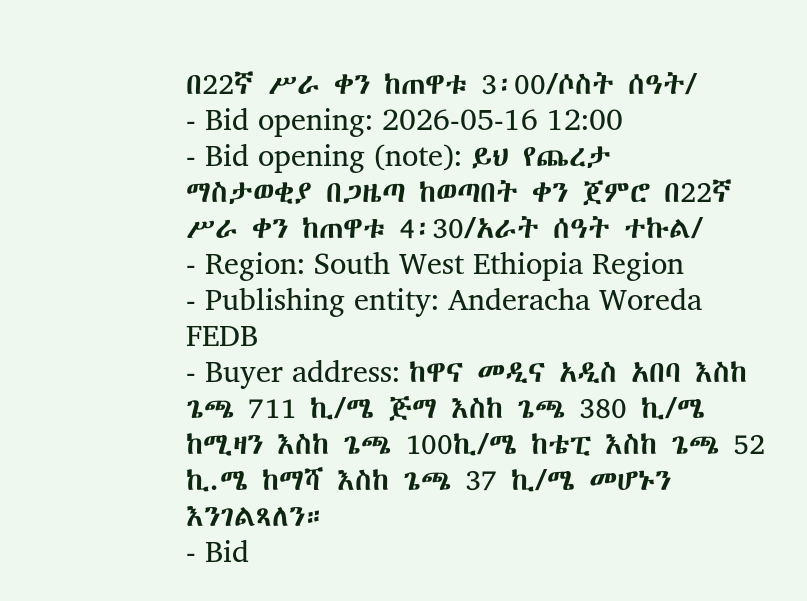በ22ኛ ሥራ ቀን ከጠዋቱ 3፡00/ሶስት ሰዓት/
- Bid opening: 2026-05-16 12:00
- Bid opening (note): ይህ የጨረታ ማስታወቂያ በጋዜጣ ከወጣበት ቀን ጀምሮ በ22ኛ ሥራ ቀን ከጠዋቱ 4፡30/አራት ሰዓት ተኩል/
- Region: South West Ethiopia Region
- Publishing entity: Anderacha Woreda FEDB
- Buyer address: ከዋና መዲና አዲስ አበባ እስከ ጌጫ 711 ኪ/ሜ ጅማ እስከ ጌጫ 380 ኪ/ሜ ከሚዛን እስከ ጌጫ 100ኪ/ሜ ከቴፒ እስከ ጌጫ 52 ኪ.ሜ ከማሻ እስከ ጌጫ 37 ኪ/ሜ መሆኑን እንገልጻለን።
- Bid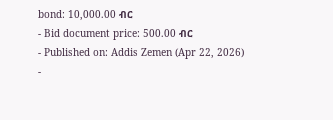bond: 10,000.00 ብር
- Bid document price: 500.00 ብር
- Published on: Addis Zemen (Apr 22, 2026)
-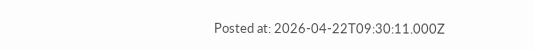Posted at: 2026-04-22T09:30:11.000Z